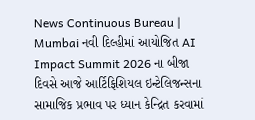News Continuous Bureau | Mumbai નવી દિલ્હીમાં આયોજિત AI Impact Summit 2026 ના બીજા દિવસે આજે આર્ટિફિશિયલ ઇન્ટેલિજન્સના સામાજિક પ્રભાવ પર ધ્યાન કેન્દ્રિત કરવામાં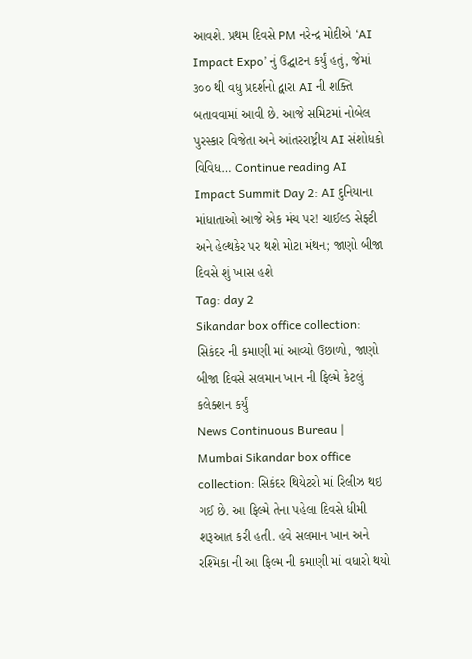આવશે. પ્રથમ દિવસે PM નરેન્દ્ર મોદીએ ‘AI Impact Expo’ નું ઉદ્ઘાટન કર્યું હતું, જેમાં ૩૦૦ થી વધુ પ્રદર્શનો દ્વારા AI ની શક્તિ બતાવવામાં આવી છે. આજે સમિટમાં નોબેલ પુરસ્કાર વિજેતા અને આંતરરાષ્ટ્રીય AI સંશોધકો વિવિધ… Continue reading AI Impact Summit Day 2: AI દુનિયાના માંધાતાઓ આજે એક મંચ પર! ચાઈલ્ડ સેફ્ટી અને હેલ્થકેર પર થશે મોટા મંથન; જાણો બીજા દિવસે શું ખાસ હશે
Tag: day 2
Sikandar box office collection: સિકંદર ની કમાણી માં આવ્યો ઉછાળો, જાણો બીજા દિવસે સલમાન ખાન ની ફિલ્મે કેટલું કલેક્શન કર્યું
News Continuous Bureau | Mumbai Sikandar box office collection: સિકંદર થિયેટરો માં રિલીઝ થઇ ગઈ છે. આ ફિલ્મે તેના પહેલા દિવસે ધીમી શરૂઆત કરી હતી. હવે સલમાન ખાન અને રશ્મિકા ની આ ફિલ્મ ની કમાણી માં વધારો થયો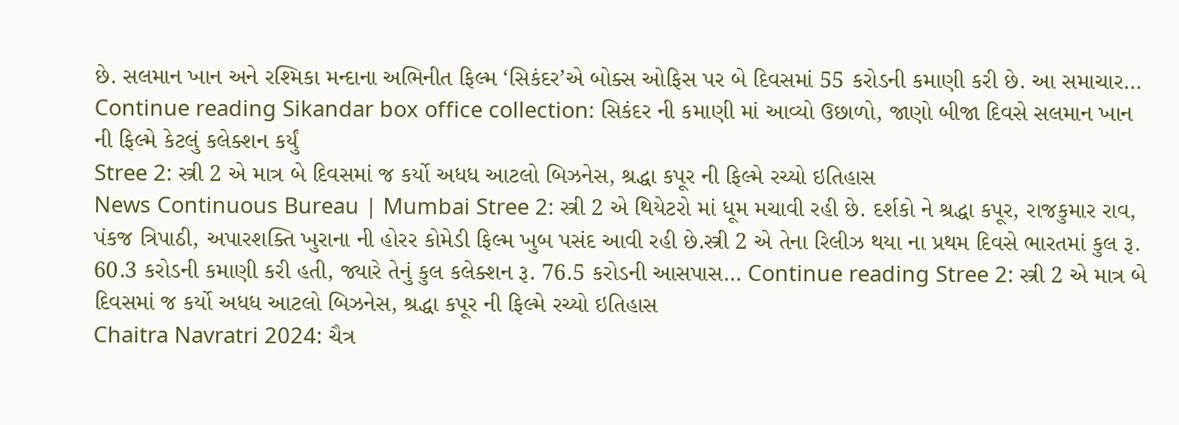છે. સલમાન ખાન અને રશ્મિકા મન્દાના અભિનીત ફિલ્મ ‘સિકંદર’એ બોક્સ ઓફિસ પર બે દિવસમાં 55 કરોડની કમાણી કરી છે. આ સમાચાર… Continue reading Sikandar box office collection: સિકંદર ની કમાણી માં આવ્યો ઉછાળો, જાણો બીજા દિવસે સલમાન ખાન ની ફિલ્મે કેટલું કલેક્શન કર્યું
Stree 2: સ્ત્રી 2 એ માત્ર બે દિવસમાં જ કર્યો અધધ આટલો બિઝનેસ, શ્રદ્ધા કપૂર ની ફિલ્મે રચ્યો ઇતિહાસ
News Continuous Bureau | Mumbai Stree 2: સ્ત્રી 2 એ થિયેટરો માં ધૂમ મચાવી રહી છે. દર્શકો ને શ્રદ્ધા કપૂર, રાજકુમાર રાવ, પંકજ ત્રિપાઠી, અપારશક્તિ ખુરાના ની હોરર કોમેડી ફિલ્મ ખુબ પસંદ આવી રહી છે.સ્ત્રી 2 એ તેના રિલીઝ થયા ના પ્રથમ દિવસે ભારતમાં કુલ રૂ. 60.3 કરોડની કમાણી કરી હતી, જ્યારે તેનું કુલ કલેક્શન રૂ. 76.5 કરોડની આસપાસ… Continue reading Stree 2: સ્ત્રી 2 એ માત્ર બે દિવસમાં જ કર્યો અધધ આટલો બિઝનેસ, શ્રદ્ધા કપૂર ની ફિલ્મે રચ્યો ઇતિહાસ
Chaitra Navratri 2024: ચૈત્ર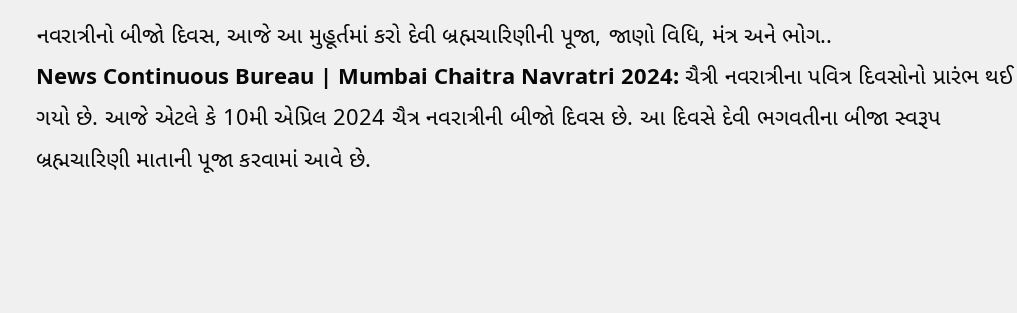નવરાત્રીનો બીજો દિવસ, આજે આ મુહૂર્તમાં કરો દેવી બ્રહ્મચારિણીની પૂજા, જાણો વિધિ, મંત્ર અને ભોગ..
News Continuous Bureau | Mumbai Chaitra Navratri 2024: ચૈત્રી નવરાત્રીના પવિત્ર દિવસોનો પ્રારંભ થઈ ગયો છે. આજે એટલે કે 10મી એપ્રિલ 2024 ચૈત્ર નવરાત્રીની બીજો દિવસ છે. આ દિવસે દેવી ભગવતીના બીજા સ્વરૂપ બ્રહ્મચારિણી માતાની પૂજા કરવામાં આવે છે.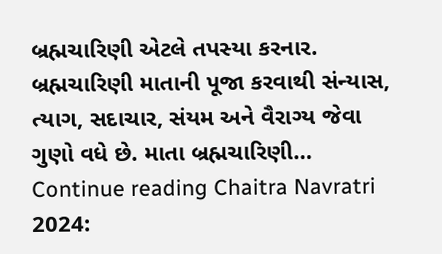બ્રહ્મચારિણી એટલે તપસ્યા કરનાર. બ્રહ્મચારિણી માતાની પૂજા કરવાથી સંન્યાસ, ત્યાગ, સદાચાર, સંયમ અને વૈરાગ્ય જેવા ગુણો વધે છે. માતા બ્રહ્મચારિણી… Continue reading Chaitra Navratri 2024: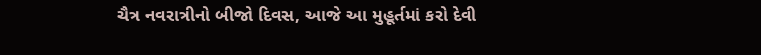ચૈત્ર નવરાત્રીનો બીજો દિવસ, આજે આ મુહૂર્તમાં કરો દેવી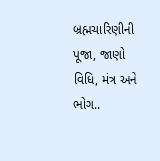બ્રહ્મચારિણીની પૂજા, જાણો વિધિ, મંત્ર અને ભોગ..